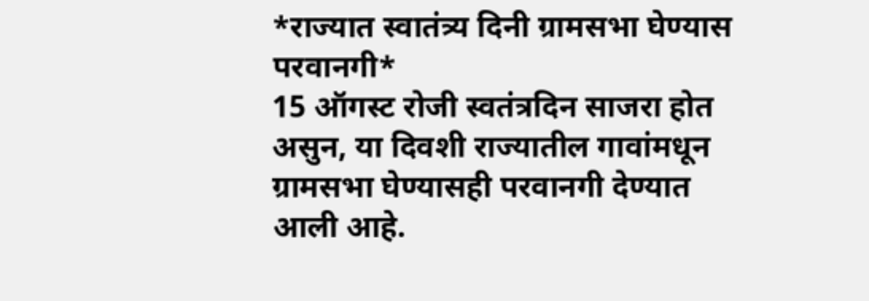*राज्यात स्वातंत्र्य दिनी ग्रामसभा घेण्यास परवानगी*
15 ऑगस्ट रोजी स्वतंत्रदिन साजरा होत असुन, या दिवशी राज्यातील गावांमधून ग्रामसभा घेण्यासही परवानगी देण्यात आली आहे.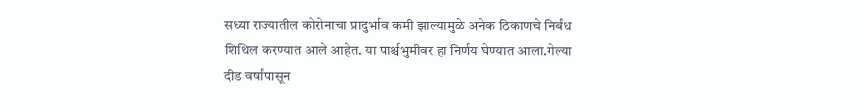सध्या राज्यातील कोरोनाचा प्रादुर्भाव कमी झाल्यामुळे अनेक ठिकाणचे निर्बंध शिथिल करण्यात आले आहेत. या पार्श्चभुमीवर हा निर्णय घेण्यात आला.गेल्या दीड वर्षांपासून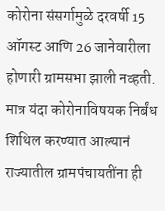कोरोना संसर्गामुळे दरवर्षी 15 ऑगस्ट आणि 26 जानेवारीला होणारी ग्रामसभा झाली नव्हती. मात्र यंदा कोरोनाविषयक निर्बंध शिथिल करण्यात आल्यानं राज्यातील ग्रामपंचायतींना ही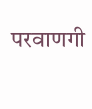परवाणगी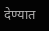देण्यात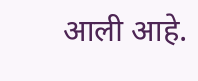आली आहे.